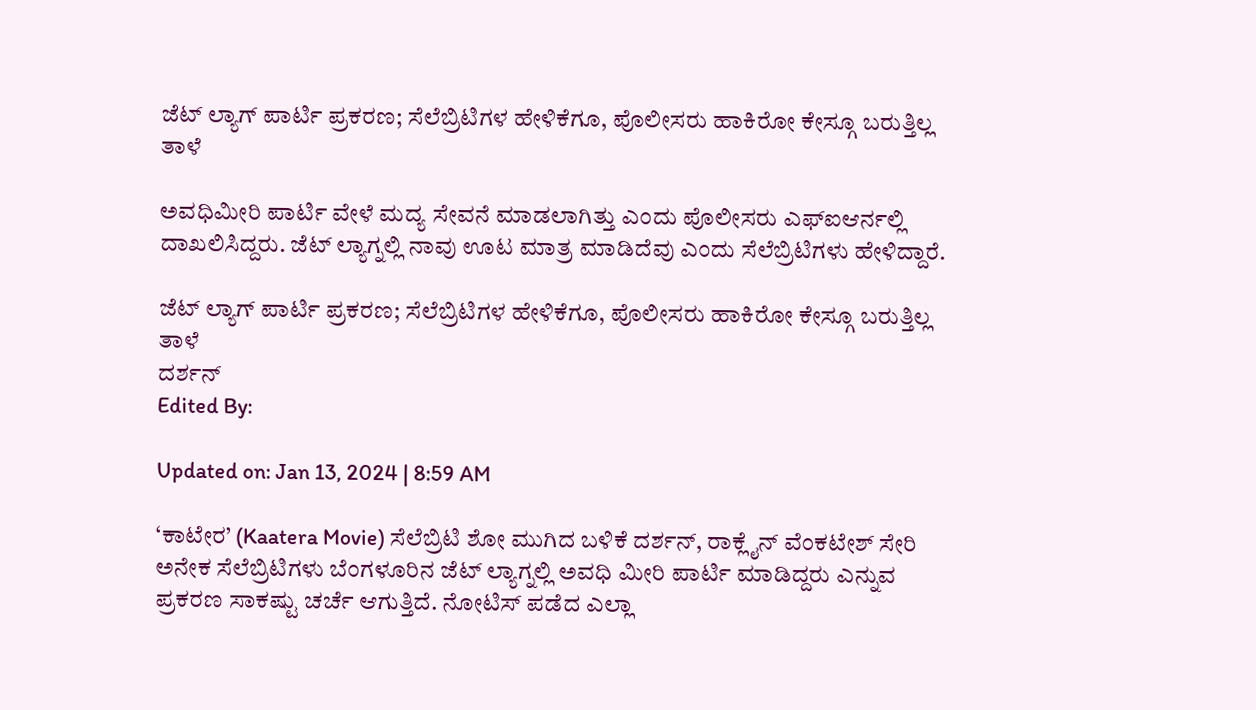ಜೆಟ್ ಲ್ಯಾಗ್ ಪಾರ್ಟಿ ಪ್ರಕರಣ; ಸೆಲೆಬ್ರಿಟಿಗಳ ಹೇಳಿಕೆಗೂ, ಪೊಲೀಸರು ಹಾಕಿರೋ ಕೇಸ್ಗೂ ಬರುತ್ತಿಲ್ಲ ತಾಳೆ

ಅವಧಿಮೀರಿ ಪಾರ್ಟಿ ವೇಳೆ ಮದ್ಯ ಸೇವನೆ ಮಾಡಲಾಗಿತ್ತು ಎಂದು ಪೊಲೀಸರು ಎಫ್ಐಆರ್ನಲ್ಲಿ ದಾಖಲಿಸಿದ್ದರು. ಜೆಟ್ ಲ್ಯಾಗ್ನಲ್ಲಿ ನಾವು ಊಟ ಮಾತ್ರ ಮಾಡಿದೆವು ಎಂದು ಸೆಲೆಬ್ರಿಟಿಗಳು ಹೇಳಿದ್ದಾರೆ.

ಜೆಟ್ ಲ್ಯಾಗ್ ಪಾರ್ಟಿ ಪ್ರಕರಣ; ಸೆಲೆಬ್ರಿಟಿಗಳ ಹೇಳಿಕೆಗೂ, ಪೊಲೀಸರು ಹಾಕಿರೋ ಕೇಸ್ಗೂ ಬರುತ್ತಿಲ್ಲ ತಾಳೆ
ದರ್ಶನ್
Edited By:

Updated on: Jan 13, 2024 | 8:59 AM

‘ಕಾಟೇರ’ (Kaatera Movie) ಸೆಲೆಬ್ರಿಟಿ ಶೋ ಮುಗಿದ ಬಳಿಕೆ ದರ್ಶನ್, ರಾಕ್ಲೈನ್ ವೆಂಕಟೇಶ್ ಸೇರಿ ಅನೇಕ ಸೆಲೆಬ್ರಿಟಿಗಳು ಬೆಂಗಳೂರಿನ ಜೆಟ್ ಲ್ಯಾಗ್ನಲ್ಲಿ ಅವಧಿ ಮೀರಿ ಪಾರ್ಟಿ ಮಾಡಿದ್ದರು ಎನ್ನುವ ಪ್ರಕರಣ ಸಾಕಷ್ಟು ಚರ್ಚೆ ಆಗುತ್ತಿದೆ. ನೋಟಿಸ್ ಪಡೆದ ಎಲ್ಲಾ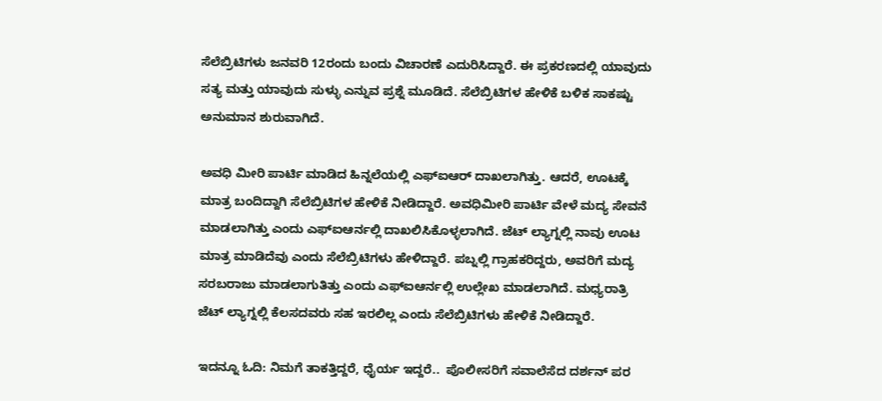ಸೆಲೆಬ್ರಿಟಿಗಳು ಜನವರಿ 12ರಂದು ಬಂದು ವಿಚಾರಣೆ ಎದುರಿಸಿದ್ದಾರೆ. ಈ ಪ್ರಕರಣದಲ್ಲಿ ಯಾವುದು ಸತ್ಯ ಮತ್ತು ಯಾವುದು ಸುಳ್ಳು ಎನ್ನುವ ಪ್ರಶ್ನೆ ಮೂಡಿದೆ. ಸೆಲೆಬ್ರಿಟಿಗಳ ಹೇಳಿಕೆ ಬಳಿಕ ಸಾಕಷ್ಟು ಅನುಮಾನ ಶುರುವಾಗಿದೆ.

ಅವಧಿ ಮೀರಿ ಪಾರ್ಟಿ ಮಾಡಿದ ಹಿನ್ನಲೆಯಲ್ಲಿ ಎಫ್ಐಆರ್ ದಾಖಲಾಗಿತ್ತು. ಆದರೆ, ಊಟಕ್ಕೆ ಮಾತ್ರ ಬಂದಿದ್ದಾಗಿ ಸೆಲೆಬ್ರಿಟಿಗಳ ಹೇಳಿಕೆ ನೀಡಿದ್ದಾರೆ. ಅವಧಿಮೀರಿ ಪಾರ್ಟಿ ವೇಳೆ ಮದ್ಯ ಸೇವನೆ ಮಾಡಲಾಗಿತ್ತು ಎಂದು ಎಫ್ಐಆರ್ನಲ್ಲಿ ದಾಖಲಿಸಿಕೊಳ್ಳಲಾಗಿದೆ. ಜೆಟ್ ಲ್ಯಾಗ್ನಲ್ಲಿ ನಾವು ಊಟ ಮಾತ್ರ ಮಾಡಿದೆವು ಎಂದು ಸೆಲೆಬ್ರಿಟಿಗಳು ಹೇಳಿದ್ದಾರೆ. ಪಬ್ನಲ್ಲಿ ಗ್ರಾಹಕರಿದ್ದರು, ಅವರಿಗೆ ಮದ್ಯ ಸರಬರಾಜು ಮಾಡಲಾಗುತಿತ್ತು ಎಂದು ಎಫ್ಐಆರ್ನಲ್ಲಿ ಉಲ್ಲೇಖ ಮಾಡಲಾಗಿದೆ. ಮಧ್ಯರಾತ್ರಿ ಜೆಟ್ ಲ್ಯಾಗ್ನಲ್ಲಿ ಕೆಲಸದವರು ಸಹ ಇರಲಿಲ್ಲ ಎಂದು ಸೆಲೆಬ್ರಿಟಿಗಳು ಹೇಳಿಕೆ ನೀಡಿದ್ದಾರೆ.

ಇದನ್ನೂ ಓದಿ: ನಿಮಗೆ ತಾಕತ್ತಿದ್ದರೆ, ಧೈರ್ಯ ಇದ್ದರೆ..  ಪೊಲೀಸರಿಗೆ ಸವಾಲೆಸೆದ ದರ್ಶನ್ ಪರ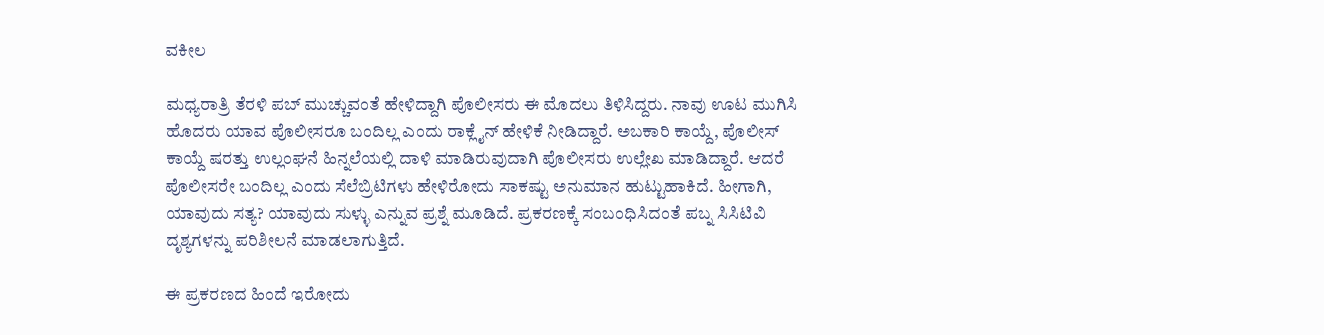ವಕೀಲ

ಮಧ್ಯರಾತ್ರಿ ತೆರಳಿ ಪಬ್ ಮುಚ್ಚುವಂತೆ ಹೇಳಿದ್ದಾಗಿ ಪೊಲೀಸರು ಈ ಮೊದಲು ತಿಳಿಸಿದ್ದರು. ನಾವು ಊಟ ಮುಗಿಸಿ ಹೊದರು ಯಾವ ಪೊಲೀಸರೂ ಬಂದಿಲ್ಲ ಎಂದು ರಾಕ್ಲೈನ್ ಹೇಳಿಕೆ ನೀಡಿದ್ದಾರೆ. ಅಬಕಾರಿ ಕಾಯ್ದೆ, ಪೊಲೀಸ್ ಕಾಯ್ದೆ ಷರತ್ತು ಉಲ್ಲಂಘನೆ ಹಿನ್ನಲೆಯಲ್ಲಿ ದಾಳಿ ಮಾಡಿರುವುದಾಗಿ ಪೊಲೀಸರು ಉಲ್ಲೇಖ ಮಾಡಿದ್ದಾರೆ. ಆದರೆ ಪೊಲೀಸರೇ ಬಂದಿಲ್ಲ ಎಂದು ಸೆಲೆಬ್ರಿಟಿಗಳು ಹೇಳಿರೋದು ಸಾಕಷ್ಟು ಅನುಮಾನ ಹುಟ್ಟುಹಾಕಿದೆ. ಹೀಗಾಗಿ, ಯಾವುದು ಸತ್ಯ? ಯಾವುದು ಸುಳ್ಳು ಎನ್ನುವ ಪ್ರಶ್ನೆ ಮೂಡಿದೆ. ಪ್ರಕರಣಕ್ಕೆ ಸಂಬಂಧಿಸಿದಂತೆ ಪಬ್ನ ಸಿಸಿಟಿವಿ ದೃಶ್ಯಗಳನ್ನು ಪರಿಶೀಲನೆ ಮಾಡಲಾಗುತ್ತಿದೆ.

ಈ ಪ್ರಕರಣದ ಹಿಂದೆ ಇರೋದು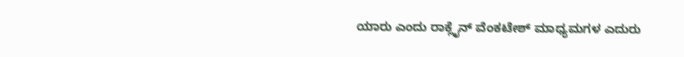ಯಾರು ಎಂದು ರಾಕ್ಲೈನ್ ವೆಂಕಟೇಶ್ ಮಾಧ್ಯಮಗಳ ಎದುರು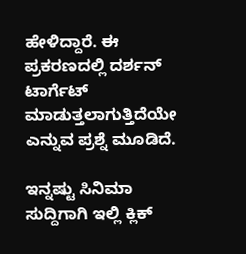ಹೇಳಿದ್ದಾರೆ. ಈ ಪ್ರಕರಣದಲ್ಲಿ ದರ್ಶನ್ ಟಾರ್ಗೆಟ್ ಮಾಡುತ್ತಲಾಗುತ್ತಿದೆಯೇ ಎನ್ನುವ ಪ್ರಶ್ನೆ ಮೂಡಿದೆ.

ಇನ್ನಷ್ಟು ಸಿನಿಮಾ ಸುದ್ದಿಗಾಗಿ ಇಲ್ಲಿ ಕ್ಲಿಕ್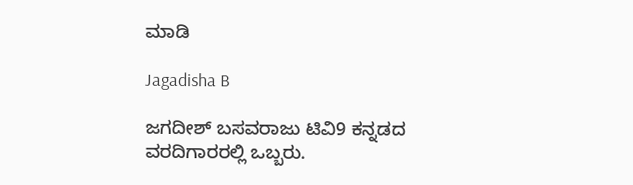ಮಾಡಿ

Jagadisha B

ಜಗದೀಶ್ ಬಸವರಾಜು ಟಿವಿ9 ಕನ್ನಡದ ವರದಿಗಾರರಲ್ಲಿ ಒಬ್ಬರು.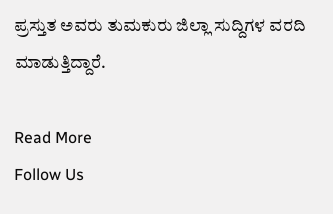ಪ್ರಸ್ತುತ ಅವರು ತುಮಕುರು ಜಿಲ್ಲಾ ಸುದ್ದಿಗಳ ವರದಿ ಮಾಡುತ್ತಿದ್ದಾರೆ.

Read More
Follow Us